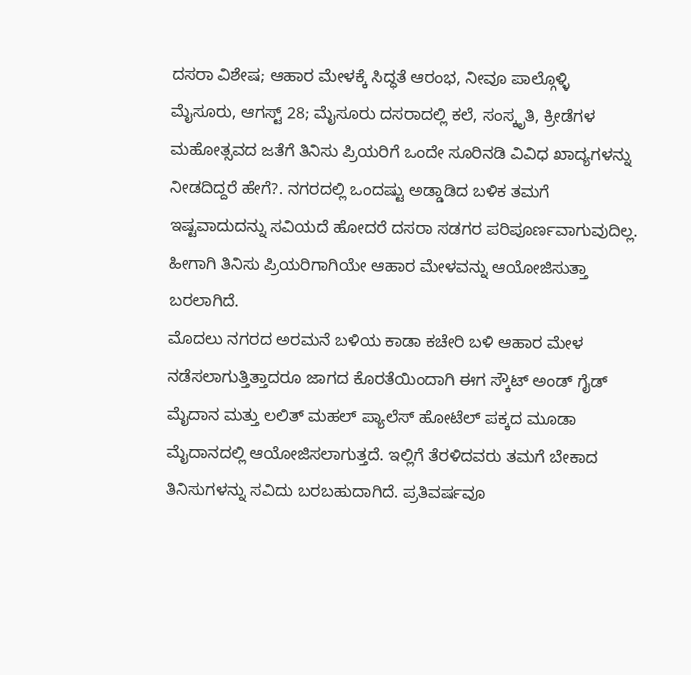ದಸರಾ ವಿಶೇಷ; ಆಹಾರ ಮೇಳಕ್ಕೆ ಸಿದ್ಧತೆ ಆರಂಭ, ನೀವೂ ಪಾಲ್ಗೊಳ್ಳಿ
ಮೈಸೂರು, ಆಗಸ್ಟ್ 28; ಮೈಸೂರು ದಸರಾದಲ್ಲಿ ಕಲೆ, ಸಂಸ್ಕೃತಿ, ಕ್ರೀಡೆಗಳ ಮಹೋತ್ಸವದ ಜತೆಗೆ ತಿನಿಸು ಪ್ರಿಯರಿಗೆ ಒಂದೇ ಸೂರಿನಡಿ ವಿವಿಧ ಖಾದ್ಯಗಳನ್ನು ನೀಡದಿದ್ದರೆ ಹೇಗೆ?. ನಗರದಲ್ಲಿ ಒಂದಷ್ಟು ಅಡ್ಡಾಡಿದ ಬಳಿಕ ತಮಗೆ ಇಷ್ಟವಾದುದನ್ನು ಸವಿಯದೆ ಹೋದರೆ ದಸರಾ ಸಡಗರ ಪರಿಪೂರ್ಣವಾಗುವುದಿಲ್ಲ. ಹೀಗಾಗಿ ತಿನಿಸು ಪ್ರಿಯರಿಗಾಗಿಯೇ ಆಹಾರ ಮೇಳವನ್ನು ಆಯೋಜಿಸುತ್ತಾ ಬರಲಾಗಿದೆ.
ಮೊದಲು ನಗರದ ಅರಮನೆ ಬಳಿಯ ಕಾಡಾ ಕಚೇರಿ ಬಳಿ ಆಹಾರ ಮೇಳ ನಡೆಸಲಾಗುತ್ತಿತ್ತಾದರೂ ಜಾಗದ ಕೊರತೆಯಿಂದಾಗಿ ಈಗ ಸ್ಕೌಟ್ ಅಂಡ್ ಗೈಡ್ ಮೈದಾನ ಮತ್ತು ಲಲಿತ್ ಮಹಲ್ ಪ್ಯಾಲೆಸ್ ಹೋಟೆಲ್ ಪಕ್ಕದ ಮೂಡಾ ಮೈದಾನದಲ್ಲಿ ಆಯೋಜಿಸಲಾಗುತ್ತದೆ. ಇಲ್ಲಿಗೆ ತೆರಳಿದವರು ತಮಗೆ ಬೇಕಾದ ತಿನಿಸುಗಳನ್ನು ಸವಿದು ಬರಬಹುದಾಗಿದೆ. ಪ್ರತಿವರ್ಷವೂ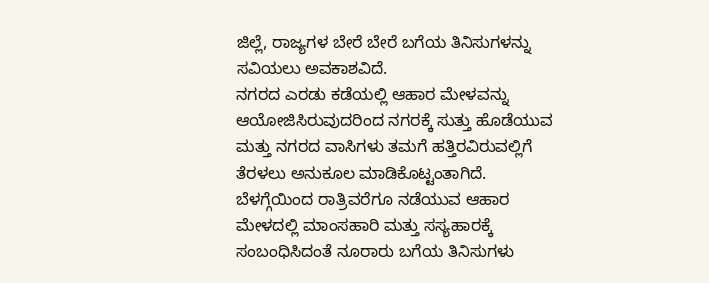ಜಿಲ್ಲೆ, ರಾಜ್ಯಗಳ ಬೇರೆ ಬೇರೆ ಬಗೆಯ ತಿನಿಸುಗಳನ್ನು ಸವಿಯಲು ಅವಕಾಶವಿದೆ.
ನಗರದ ಎರಡು ಕಡೆಯಲ್ಲಿ ಆಹಾರ ಮೇಳವನ್ನು ಆಯೋಜಿಸಿರುವುದರಿಂದ ನಗರಕ್ಕೆ ಸುತ್ತು ಹೊಡೆಯುವ ಮತ್ತು ನಗರದ ವಾಸಿಗಳು ತಮಗೆ ಹತ್ತಿರವಿರುವಲ್ಲಿಗೆ ತೆರಳಲು ಅನುಕೂಲ ಮಾಡಿಕೊಟ್ಟಂತಾಗಿದೆ. ಬೆಳಗ್ಗೆಯಿಂದ ರಾತ್ರಿವರೆಗೂ ನಡೆಯುವ ಆಹಾರ ಮೇಳದಲ್ಲಿ ಮಾಂಸಹಾರಿ ಮತ್ತು ಸಸ್ಯಹಾರಕ್ಕೆ ಸಂಬಂಧಿಸಿದಂತೆ ನೂರಾರು ಬಗೆಯ ತಿನಿಸುಗಳು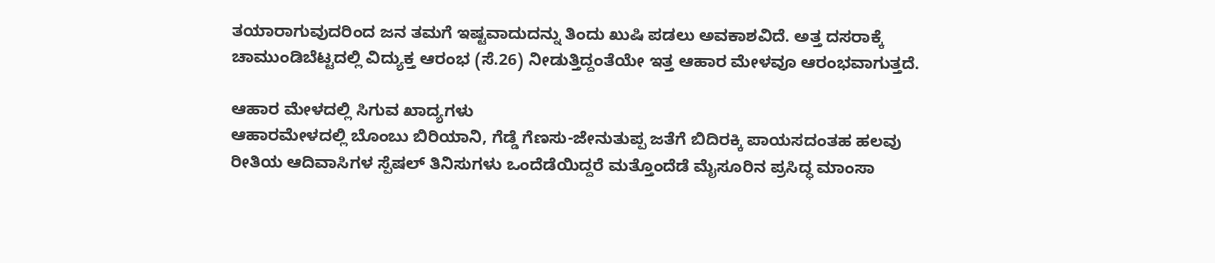ತಯಾರಾಗುವುದರಿಂದ ಜನ ತಮಗೆ ಇಷ್ಟವಾದುದನ್ನು ತಿಂದು ಖುಷಿ ಪಡಲು ಅವಕಾಶವಿದೆ. ಅತ್ತ ದಸರಾಕ್ಕೆ ಚಾಮುಂಡಿಬೆಟ್ಟದಲ್ಲಿ ವಿದ್ಯುಕ್ತ ಆರಂಭ (ಸೆ.26) ನೀಡುತ್ತಿದ್ದಂತೆಯೇ ಇತ್ತ ಆಹಾರ ಮೇಳವೂ ಆರಂಭವಾಗುತ್ತದೆ.

ಆಹಾರ ಮೇಳದಲ್ಲಿ ಸಿಗುವ ಖಾದ್ಯಗಳು
ಆಹಾರಮೇಳದಲ್ಲಿ ಬೊಂಬು ಬಿರಿಯಾನಿ, ಗೆಡ್ಡೆ ಗೆಣಸು-ಜೇನುತುಪ್ಪ ಜತೆಗೆ ಬಿದಿರಕ್ಕಿ ಪಾಯಸದಂತಹ ಹಲವು ರೀತಿಯ ಆದಿವಾಸಿಗಳ ಸ್ಪೆಷಲ್ ತಿನಿಸುಗಳು ಒಂದೆಡೆಯಿದ್ದರೆ ಮತ್ತೊಂದೆಡೆ ಮೈಸೂರಿನ ಪ್ರಸಿದ್ಧ ಮಾಂಸಾ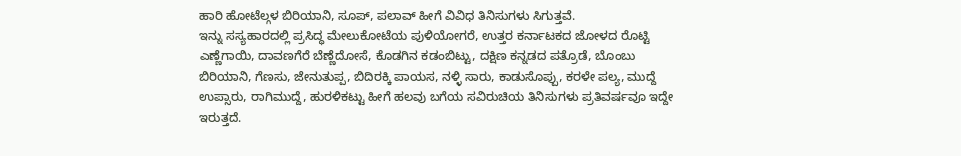ಹಾರಿ ಹೋಟೆಲ್ಗಳ ಬಿರಿಯಾನಿ, ಸೂಪ್, ಪಲಾವ್ ಹೀಗೆ ವಿವಿಧ ತಿನಿಸುಗಳು ಸಿಗುತ್ತವೆ.
ಇನ್ನು ಸಸ್ಯಹಾರದಲ್ಲಿ ಪ್ರಸಿದ್ಧ ಮೇಲುಕೋಟೆಯ ಪುಳಿಯೋಗರೆ, ಉತ್ತರ ಕರ್ನಾಟಕದ ಜೋಳದ ರೊಟ್ಟಿ ಎಣ್ಣೆಗಾಯಿ, ದಾವಣಗೆರೆ ಬೆಣ್ಣೆದೋಸೆ, ಕೊಡಗಿನ ಕಡಂಬಿಟ್ಟು, ದಕ್ಷಿಣ ಕನ್ನಡದ ಪತ್ರೊಡೆ, ಬೊಂಬು ಬಿರಿಯಾನಿ, ಗೆಣಸು, ಜೇನುತುಪ್ಪ, ಬಿದಿರಕ್ಕಿ ಪಾಯಸ, ನಳ್ಳಿ ಸಾರು, ಕಾಡುಸೊಪ್ಪು, ಕರಳೇ ಪಲ್ಯ, ಮುದ್ದೆ ಉಪ್ಸಾರು, ರಾಗಿಮುದ್ದೆ, ಹುರಳಿಕಟ್ಟು ಹೀಗೆ ಹಲವು ಬಗೆಯ ಸವಿರುಚಿಯ ತಿನಿಸುಗಳು ಪ್ರತಿವರ್ಷವೂ ಇದ್ದೇ ಇರುತ್ತದೆ.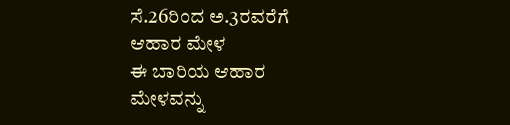ಸೆ.26ರಿಂದ ಅ.3ರವರೆಗೆ ಆಹಾರ ಮೇಳ
ಈ ಬಾರಿಯ ಆಹಾರ ಮೇಳವನ್ನು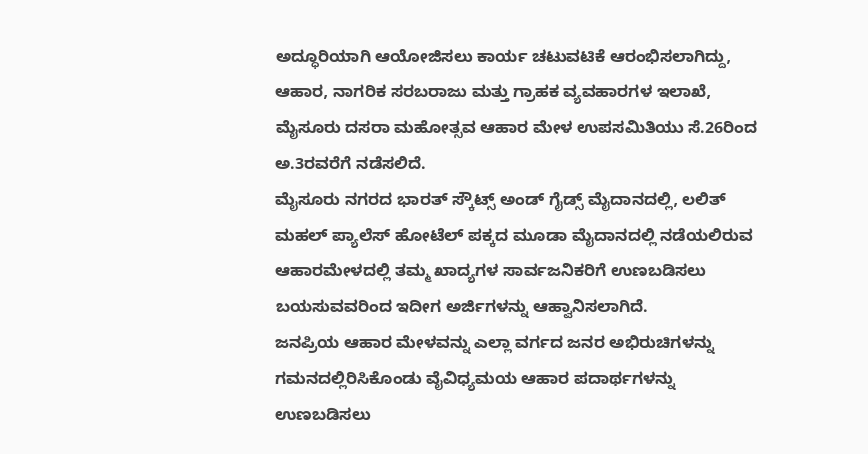ಅದ್ಧೂರಿಯಾಗಿ ಆಯೋಜಿಸಲು ಕಾರ್ಯ ಚಟುವಟಿಕೆ ಆರಂಭಿಸಲಾಗಿದ್ದು, ಆಹಾರ, ನಾಗರಿಕ ಸರಬರಾಜು ಮತ್ತು ಗ್ರಾಹಕ ವ್ಯವಹಾರಗಳ ಇಲಾಖೆ, ಮೈಸೂರು ದಸರಾ ಮಹೋತ್ಸವ ಆಹಾರ ಮೇಳ ಉಪಸಮಿತಿಯು ಸೆ.26ರಿಂದ ಅ.3ರವರೆಗೆ ನಡೆಸಲಿದೆ.
ಮೈಸೂರು ನಗರದ ಭಾರತ್ ಸ್ಕೌಟ್ಸ್ ಅಂಡ್ ಗೈಡ್ಸ್ ಮೈದಾನದಲ್ಲಿ, ಲಲಿತ್ ಮಹಲ್ ಪ್ಯಾಲೆಸ್ ಹೋಟೆಲ್ ಪಕ್ಕದ ಮೂಡಾ ಮೈದಾನದಲ್ಲಿ ನಡೆಯಲಿರುವ ಆಹಾರಮೇಳದಲ್ಲಿ ತಮ್ಮ ಖಾದ್ಯಗಳ ಸಾರ್ವಜನಿಕರಿಗೆ ಉಣಬಡಿಸಲು ಬಯಸುವವರಿಂದ ಇದೀಗ ಅರ್ಜಿಗಳನ್ನು ಆಹ್ವಾನಿಸಲಾಗಿದೆ.
ಜನಪ್ರಿಯ ಆಹಾರ ಮೇಳವನ್ನು ಎಲ್ಲಾ ವರ್ಗದ ಜನರ ಅಭಿರುಚಿಗಳನ್ನು ಗಮನದಲ್ಲಿರಿಸಿಕೊಂಡು ವೈವಿಧ್ಯಮಯ ಆಹಾರ ಪದಾರ್ಥಗಳನ್ನು ಉಣಬಡಿಸಲು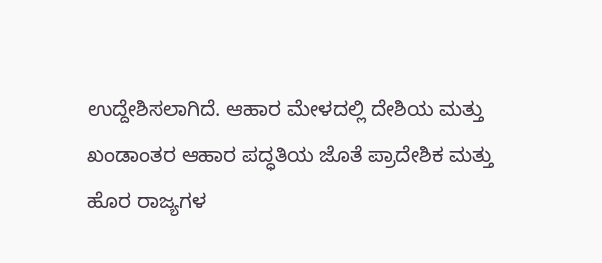ಉದ್ದೇಶಿಸಲಾಗಿದೆ. ಆಹಾರ ಮೇಳದಲ್ಲಿ ದೇಶಿಯ ಮತ್ತು ಖಂಡಾಂತರ ಆಹಾರ ಪದ್ಧತಿಯ ಜೊತೆ ಪ್ರಾದೇಶಿಕ ಮತ್ತು ಹೊರ ರಾಜ್ಯಗಳ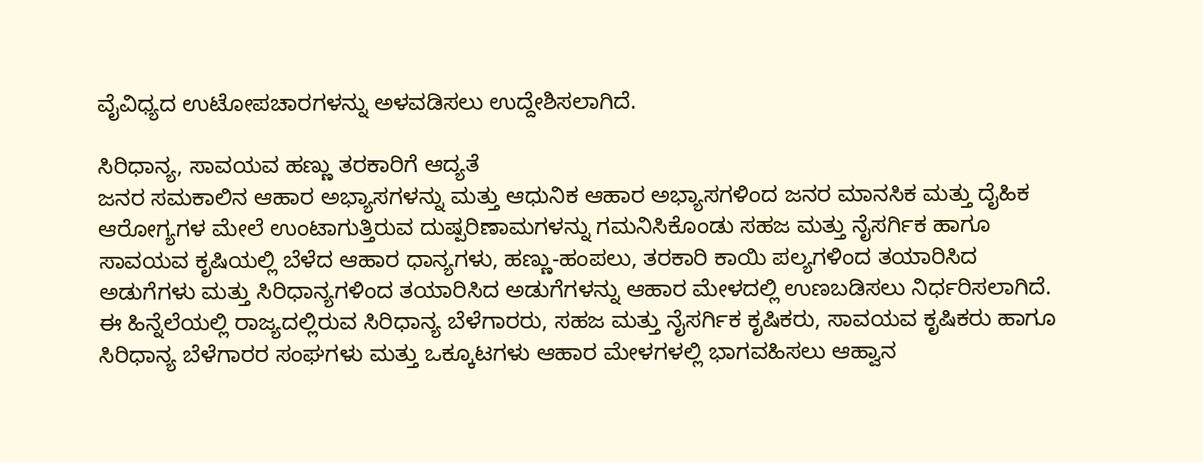ವೈವಿಧ್ಯದ ಉಟೋಪಚಾರಗಳನ್ನು ಅಳವಡಿಸಲು ಉದ್ದೇಶಿಸಲಾಗಿದೆ.

ಸಿರಿಧಾನ್ಯ, ಸಾವಯವ ಹಣ್ಣು ತರಕಾರಿಗೆ ಆದ್ಯತೆ
ಜನರ ಸಮಕಾಲಿನ ಆಹಾರ ಅಭ್ಯಾಸಗಳನ್ನು ಮತ್ತು ಆಧುನಿಕ ಆಹಾರ ಅಭ್ಯಾಸಗಳಿಂದ ಜನರ ಮಾನಸಿಕ ಮತ್ತು ದೈಹಿಕ ಆರೋಗ್ಯಗಳ ಮೇಲೆ ಉಂಟಾಗುತ್ತಿರುವ ದುಷ್ಪರಿಣಾಮಗಳನ್ನು ಗಮನಿಸಿಕೊಂಡು ಸಹಜ ಮತ್ತು ನೈಸರ್ಗಿಕ ಹಾಗೂ ಸಾವಯವ ಕೃಷಿಯಲ್ಲಿ ಬೆಳೆದ ಆಹಾರ ಧಾನ್ಯಗಳು, ಹಣ್ಣು-ಹಂಪಲು, ತರಕಾರಿ ಕಾಯಿ ಪಲ್ಯಗಳಿಂದ ತಯಾರಿಸಿದ ಅಡುಗೆಗಳು ಮತ್ತು ಸಿರಿಧಾನ್ಯಗಳಿಂದ ತಯಾರಿಸಿದ ಅಡುಗೆಗಳನ್ನು ಆಹಾರ ಮೇಳದಲ್ಲಿ ಉಣಬಡಿಸಲು ನಿರ್ಧರಿಸಲಾಗಿದೆ.
ಈ ಹಿನ್ನೆಲೆಯಲ್ಲಿ ರಾಜ್ಯದಲ್ಲಿರುವ ಸಿರಿಧಾನ್ಯ ಬೆಳೆಗಾರರು, ಸಹಜ ಮತ್ತು ನೈಸರ್ಗಿಕ ಕೃಷಿಕರು, ಸಾವಯವ ಕೃಷಿಕರು ಹಾಗೂ ಸಿರಿಧಾನ್ಯ ಬೆಳೆಗಾರರ ಸಂಘಗಳು ಮತ್ತು ಒಕ್ಕೂಟಗಳು ಆಹಾರ ಮೇಳಗಳಲ್ಲಿ ಭಾಗವಹಿಸಲು ಆಹ್ವಾನ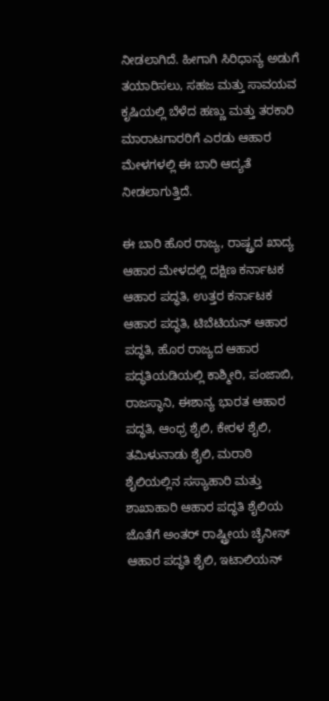ನೀಡಲಾಗಿದೆ. ಹೀಗಾಗಿ ಸಿರಿಧಾನ್ಯ ಅಡುಗೆ ತಯಾರಿಸಲು, ಸಹಜ ಮತ್ತು ಸಾವಯವ ಕೃಷಿಯಲ್ಲಿ ಬೆಳೆದ ಹಣ್ಣು ಮತ್ತು ತರಕಾರಿ ಮಾರಾಟಗಾರರಿಗೆ ಎರಡು ಆಹಾರ ಮೇಳಗಳಲ್ಲಿ ಈ ಬಾರಿ ಆದ್ಯತೆ ನೀಡಲಾಗುತ್ತಿದೆ.

ಈ ಬಾರಿ ಹೊರ ರಾಜ್ಯ, ರಾಷ್ಟ್ರದ ಖಾದ್ಯ
ಆಹಾರ ಮೇಳದಲ್ಲಿ ದಕ್ಷಿಣ ಕರ್ನಾಟಕ ಆಹಾರ ಪದ್ಧತಿ, ಉತ್ತರ ಕರ್ನಾಟಕ ಆಹಾರ ಪದ್ಧತಿ, ಟಿಬೆಟಿಯನ್ ಆಹಾರ ಪದ್ಧತಿ, ಹೊರ ರಾಜ್ಯದ ಆಹಾರ ಪದ್ಧತಿಯಡಿಯಲ್ಲಿ ಕಾಶ್ಮೀರಿ, ಪಂಜಾಬಿ, ರಾಜಸ್ಥಾನಿ, ಈಶಾನ್ಯ ಭಾರತ ಆಹಾರ ಪದ್ಧತಿ, ಆಂಧ್ರ ಶೈಲಿ, ಕೇರಳ ಶೈಲಿ, ತಮಿಳುನಾಡು ಶೈಲಿ, ಮರಾಠಿ ಶೈಲಿಯಲ್ಲಿನ ಸಸ್ಯಾಹಾರಿ ಮತ್ತು ಶಾಖಾಹಾರಿ ಆಹಾರ ಪದ್ಧತಿ ಶೈಲಿಯ ಜೊತೆಗೆ ಅಂತರ್ ರಾಷ್ಟ್ರೀಯ ಚೈನೀಸ್ ಆಹಾರ ಪದ್ಧತಿ ಶೈಲಿ, ಇಟಾಲಿಯನ್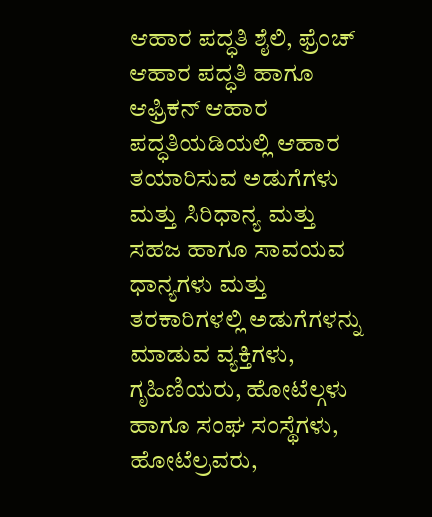ಆಹಾರ ಪದ್ಧತಿ ಶೈಲಿ, ಫ್ರೆಂಚ್ ಆಹಾರ ಪದ್ಧತಿ ಹಾಗೂ ಆಫ್ರಿಕನ್ ಆಹಾರ ಪದ್ಧತಿಯಡಿಯಲ್ಲಿ ಆಹಾರ ತಯಾರಿಸುವ ಅಡುಗೆಗಳು ಮತ್ತು ಸಿರಿಧಾನ್ಯ ಮತ್ತು ಸಹಜ ಹಾಗೂ ಸಾವಯವ ಧಾನ್ಯಗಳು ಮತ್ತು ತರಕಾರಿಗಳಲ್ಲಿ ಅಡುಗೆಗಳನ್ನು ಮಾಡುವ ವ್ಯಕ್ತಿಗಳು, ಗೃಹಿಣಿಯರು, ಹೋಟೆಲ್ಗಳು ಹಾಗೂ ಸಂಘ ಸಂಸ್ಥೆಗಳು, ಹೋಟೆಲ್ರವರು,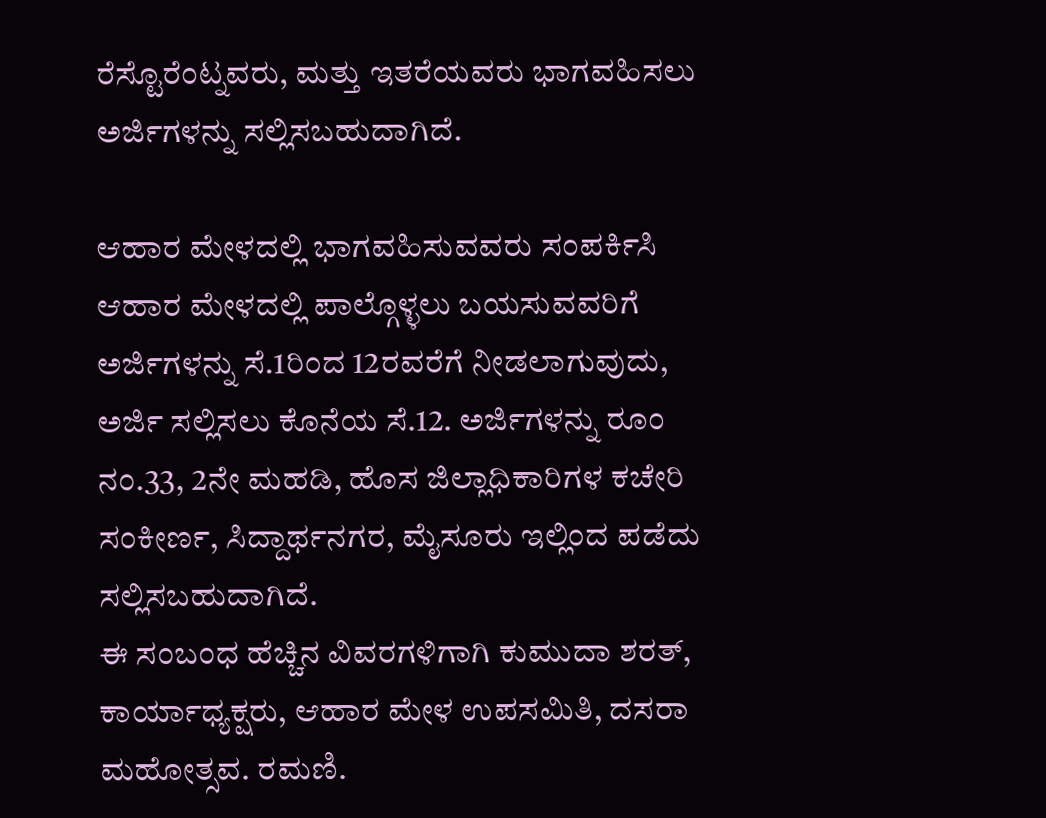ರೆಸ್ಟೊರೆಂಟ್ನವರು, ಮತ್ತು ಇತರೆಯವರು ಭಾಗವಹಿಸಲು ಅರ್ಜಿಗಳನ್ನು ಸಲ್ಲಿಸಬಹುದಾಗಿದೆ.

ಆಹಾರ ಮೇಳದಲ್ಲಿ ಭಾಗವಹಿಸುವವರು ಸಂಪರ್ಕಿಸಿ
ಆಹಾರ ಮೇಳದಲ್ಲಿ ಪಾಲ್ಗೊಳ್ಳಲು ಬಯಸುವವರಿಗೆ ಅರ್ಜಿಗಳನ್ನು ಸೆ.1ರಿಂದ 12ರವರೆಗೆ ನೀಡಲಾಗುವುದು, ಅರ್ಜಿ ಸಲ್ಲಿಸಲು ಕೊನೆಯ ಸೆ.12. ಅರ್ಜಿಗಳನ್ನು ರೂಂ ನಂ.33, 2ನೇ ಮಹಡಿ, ಹೊಸ ಜಿಲ್ಲಾಧಿಕಾರಿಗಳ ಕಚೇರಿ ಸಂಕೀರ್ಣ, ಸಿದ್ದಾರ್ಥನಗರ, ಮೈಸೂರು ಇಲ್ಲಿಂದ ಪಡೆದು ಸಲ್ಲಿಸಬಹುದಾಗಿದೆ.
ಈ ಸಂಬಂಧ ಹೆಚ್ಚಿನ ವಿವರಗಳಿಗಾಗಿ ಕುಮುದಾ ಶರತ್, ಕಾರ್ಯಾಧ್ಯಕ್ಷರು, ಆಹಾರ ಮೇಳ ಉಪಸಮಿತಿ, ದಸರಾ ಮಹೋತ್ಸವ. ರಮಣಿ.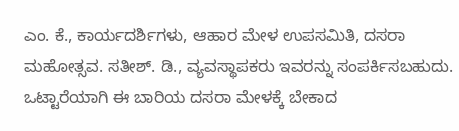ಎಂ. ಕೆ., ಕಾರ್ಯದರ್ಶಿಗಳು, ಆಹಾರ ಮೇಳ ಉಪಸಮಿತಿ, ದಸರಾ ಮಹೋತ್ಸವ. ಸತೀಶ್. ಡಿ., ವ್ಯವಸ್ಥಾಪಕರು ಇವರನ್ನು ಸಂಪರ್ಕಿಸಬಹುದು.
ಒಟ್ಟಾರೆಯಾಗಿ ಈ ಬಾರಿಯ ದಸರಾ ಮೇಳಕ್ಕೆ ಬೇಕಾದ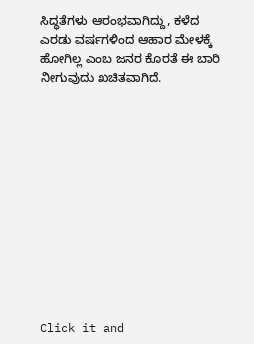ಸಿದ್ಧತೆಗಳು ಆರಂಭವಾಗಿದ್ದು, ಕಳೆದ ಎರಡು ವರ್ಷಗಳಿಂದ ಆಹಾರ ಮೇಳಕ್ಕೆ ಹೋಗಿಲ್ಲ ಎಂಬ ಜನರ ಕೊರತೆ ಈ ಬಾರಿ ನೀಗುವುದು ಖಚಿತವಾಗಿದೆ.












Click it and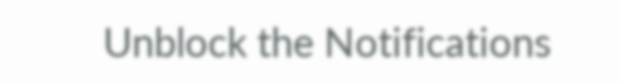Unblock the Notifications